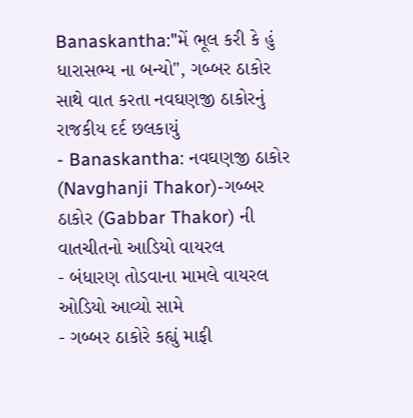Banaskantha:"મેં ભૂલ કરી કે હું ધારાસભ્ય ના બન્યો", ગબ્બર ઠાકોર સાથે વાત કરતા નવઘણજી ઠાકોરનું રાજકીય દર્દ છલકાયું
- Banaskantha: નવઘણજી ઠાકોર (Navghanji Thakor)-ગબ્બર ઠાકોર (Gabbar Thakor) ની વાતચીતનો આડિયો વાયરલ
- બંધારણ તોડવાના મામલે વાયરલ ઓડિયો આવ્યો સામે
- ગબ્બર ઠાકોરે કહ્યું માફી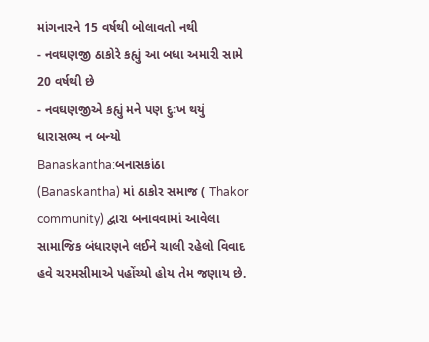માંગનારને 15 વર્ષથી બોલાવતો નથી
- નવઘણજી ઠાકોરે કહ્યું આ બધા અમારી સામે 20 વર્ષથી છે
- નવઘણજીએ કહ્યું મને પણ દુઃખ થયું ધારાસભ્ય ન બન્યો
Banaskantha:બનાસકાંઠા (Banaskantha) માં ઠાકોર સમાજ ( Thakor community) દ્વારા બનાવવામાં આવેલા સામાજિક બંધારણને લઈને ચાલી રહેલો વિવાદ હવે ચરમસીમાએ પહોંચ્યો હોય તેમ જણાય છે.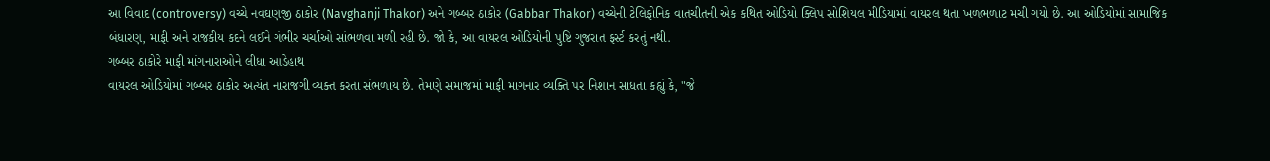આ વિવાદ (controversy) વચ્ચે નવઘણજી ઠાકોર (Navghanji Thakor) અને ગબ્બર ઠાકોર (Gabbar Thakor) વચ્ચેની ટેલિફોનિક વાતચીતની એક કથિત ઓડિયો ક્લિપ સોશિયલ મીડિયામાં વાયરલ થતા ખળભળાટ મચી ગયો છે. આ ઓડિયોમાં સામાજિક બંધારણ, માફી અને રાજકીય કદને લઈને ગંભીર ચર્ચાઓ સાંભળવા મળી રહી છે. જો કે, આ વાયરલ ઓડિયોની પુષ્ટિ ગુજરાત ફર્સ્ટ કરતું નથી.
ગબ્બર ઠાકોરે માફી માંગનારાઓને લીધા આડેહાથ
વાયરલ ઓડિયોમાં ગબ્બર ઠાકોર અત્યંત નારાજગી વ્યક્ત કરતા સંભળાય છે. તેમણે સમાજમાં માફી માગનાર વ્યક્તિ પર નિશાન સાધતા કહ્યું કે, "જે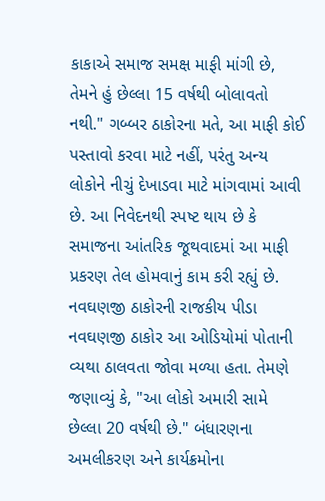કાકાએ સમાજ સમક્ષ માફી માંગી છે, તેમને હું છેલ્લા 15 વર્ષથી બોલાવતો નથી." ગબ્બર ઠાકોરના મતે, આ માફી કોઈ પસ્તાવો કરવા માટે નહીં, પરંતુ અન્ય લોકોને નીચું દેખાડવા માટે માંગવામાં આવી છે. આ નિવેદનથી સ્પષ્ટ થાય છે કે સમાજના આંતરિક જૂથવાદમાં આ માફી પ્રકરણ તેલ હોમવાનું કામ કરી રહ્યું છે.
નવઘણજી ઠાકોરની રાજકીય પીડા
નવઘણજી ઠાકોર આ ઓડિયોમાં પોતાની વ્યથા ઠાલવતા જોવા મળ્યા હતા. તેમણે જણાવ્યું કે, "આ લોકો અમારી સામે છેલ્લા 20 વર્ષથી છે." બંધારણના અમલીકરણ અને કાર્યક્રમોના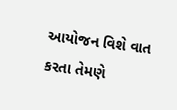આયોજન વિશે વાત કરતા તેમણે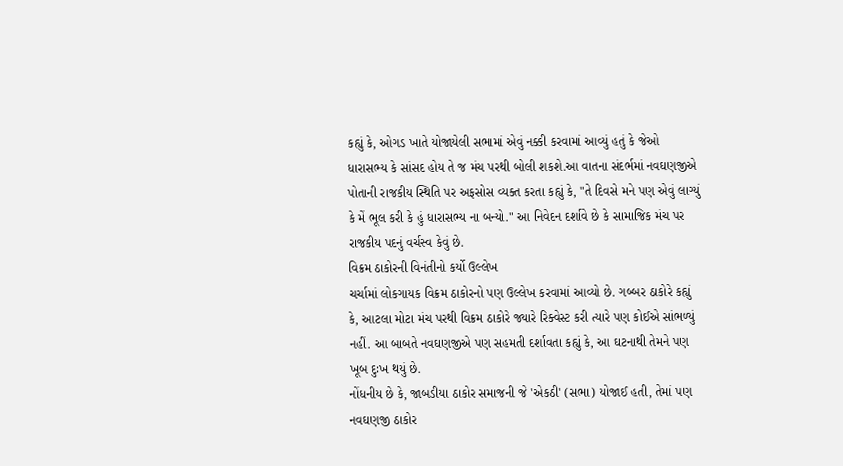કહ્યું કે, ઓગડ ખાતે યોજાયેલી સભામાં એવું નક્કી કરવામાં આવ્યું હતું કે જેઓ ધારાસભ્ય કે સાંસદ હોય તે જ મંચ પરથી બોલી શકશે.આ વાતના સંદર્ભમાં નવઘણજીએ પોતાની રાજકીય સ્થિતિ પર અફસોસ વ્યક્ત કરતા કહ્યું કે, "તે દિવસે મને પણ એવું લાગ્યું કે મેં ભૂલ કરી કે હું ધારાસભ્ય ના બન્યો." આ નિવેદન દર્શાવે છે કે સામાજિક મંચ પર રાજકીય પદનું વર્ચસ્વ કેવું છે.
વિક્રમ ઠાકોરની વિનંતીનો કર્યો ઉલ્લેખ
ચર્ચામાં લોકગાયક વિક્રમ ઠાકોરનો પણ ઉલ્લેખ કરવામાં આવ્યો છે. ગબ્બર ઠાકોરે કહ્યું કે, આટલા મોટા મંચ પરથી વિક્રમ ઠાકોરે જ્યારે રિક્વેસ્ટ કરી ત્યારે પણ કોઈએ સાંભળ્યું નહીં. આ બાબતે નવઘણજીએ પણ સહમતી દર્શાવતા કહ્યું કે, આ ઘટનાથી તેમને પણ ખૂબ દુઃખ થયું છે.
નોંધનીય છે કે, જાબડીયા ઠાકોર સમાજની જે 'એકઠી' (સભા) યોજાઈ હતી, તેમાં પણ નવઘણજી ઠાકોર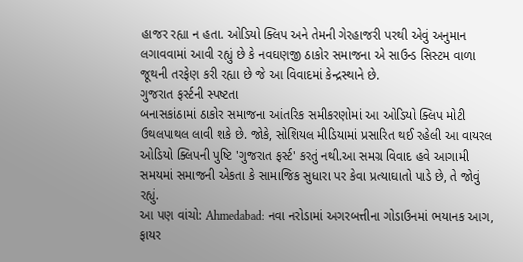હાજર રહ્યા ન હતા. ઓડિયો ક્લિપ અને તેમની ગેરહાજરી પરથી એવું અનુમાન લગાવવામાં આવી રહ્યું છે કે નવઘણજી ઠાકોર સમાજના એ સાઉન્ડ સિસ્ટમ વાળા જૂથની તરફેણ કરી રહ્યા છે જે આ વિવાદમાં કેન્દ્રસ્થાને છે.
ગુજરાત ફર્સ્ટની સ્પષ્ટતા
બનાસકાંઠામાં ઠાકોર સમાજના આંતરિક સમીકરણોમાં આ ઓડિયો ક્લિપ મોટી ઉથલપાથલ લાવી શકે છે. જોકે, સોશિયલ મીડિયામાં પ્રસારિત થઈ રહેલી આ વાયરલ ઓડિયો ક્લિપની પુષ્ટિ 'ગુજરાત ફર્સ્ટ' કરતું નથી.આ સમગ્ર વિવાદ હવે આગામી સમયમાં સમાજની એકતા કે સામાજિક સુધારા પર કેવા પ્રત્યાઘાતો પાડે છે, તે જોવું રહ્યું.
આ પણ વાંચો: Ahmedabad: નવા નરોડામાં અગરબત્તીના ગોડાઉનમાં ભયાનક આગ, ફાયર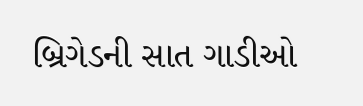બ્રિગેડની સાત ગાડીઓ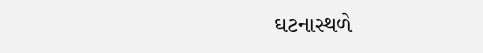ઘટનાસ્થળે